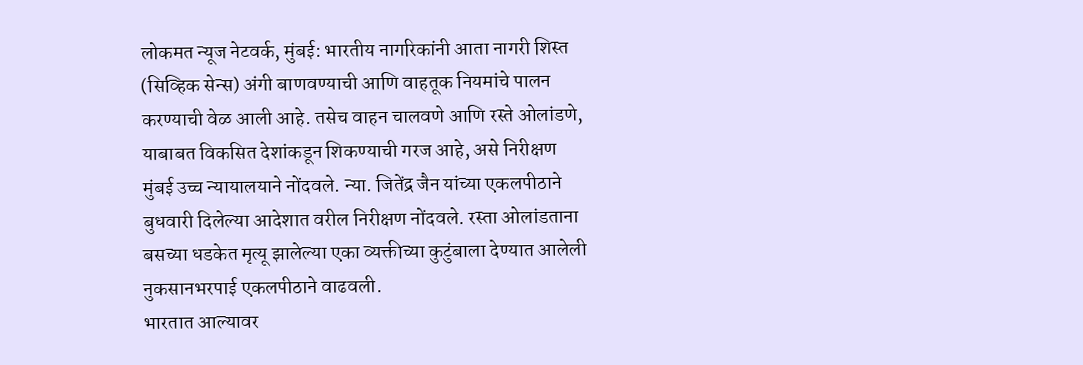लोकमत न्यूज नेटवर्क, मुंबई: भारतीय नागरिकांनी आता नागरी शिस्त (सिव्हिक सेन्स) अंगी बाणवण्याची आणि वाहतूक नियमांचे पालन करण्याची वेळ आली आहे. तसेच वाहन चालवणे आणि रस्ते ओलांडणे, याबाबत विकसित देशांकडून शिकण्याची गरज आहे, असे निरीक्षण मुंबई उच्च न्यायालयाने नोंदवले. न्या. जितेंद्र जैन यांच्या एकलपीठाने बुधवारी दिलेल्या आदेशात वरील निरीक्षण नोंदवले. रस्ता ओलांडताना बसच्या धडकेत मृत्यू झालेल्या एका व्यक्तीच्या कुटुंबाला देण्यात आलेली नुकसानभरपाई एकलपीठाने वाढवली.
भारतात आल्यावर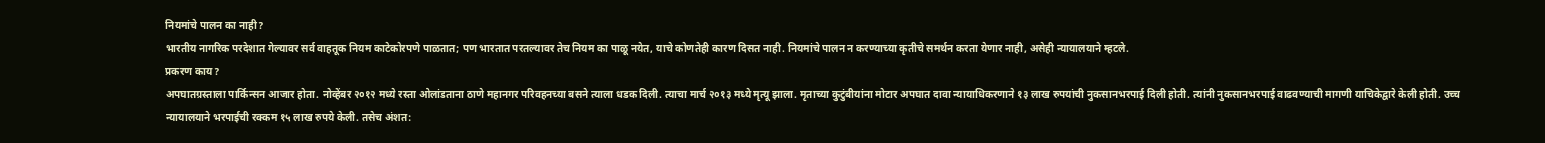नियमांचे पालन का नाही?
भारतीय नागरिक परदेशात गेल्यावर सर्व वाहतूक नियम काटेकोरपणे पाळतात; पण भारतात परतल्यावर तेच नियम का पाळू नयेत, याचे कोणतेही कारण दिसत नाही. नियमांचे पालन न करण्याच्या कृतीचे समर्थन करता येणार नाही, असेही न्यायालयाने म्हटले.
प्रकरण काय?
अपघातग्रस्ताला पार्किन्सन आजार होता. नोव्हेंबर २०१२ मध्ये रस्ता ओलांडताना ठाणे महानगर परिवहनच्या बसने त्याला धडक दिली. त्याचा मार्च २०१३ मध्ये मृत्यू झाला. मृताच्या कुटुंबीयांना मोटार अपघात दावा न्यायाधिकरणाने १३ लाख रुपयांची नुकसानभरपाई दिली होती. त्यांनी नुकसानभरपाई वाढवण्याची मागणी याचिकेद्वारे केली होती. उच्च न्यायालयाने भरपाईची रक्कम १५ लाख रुपये केली. तसेच अंशत: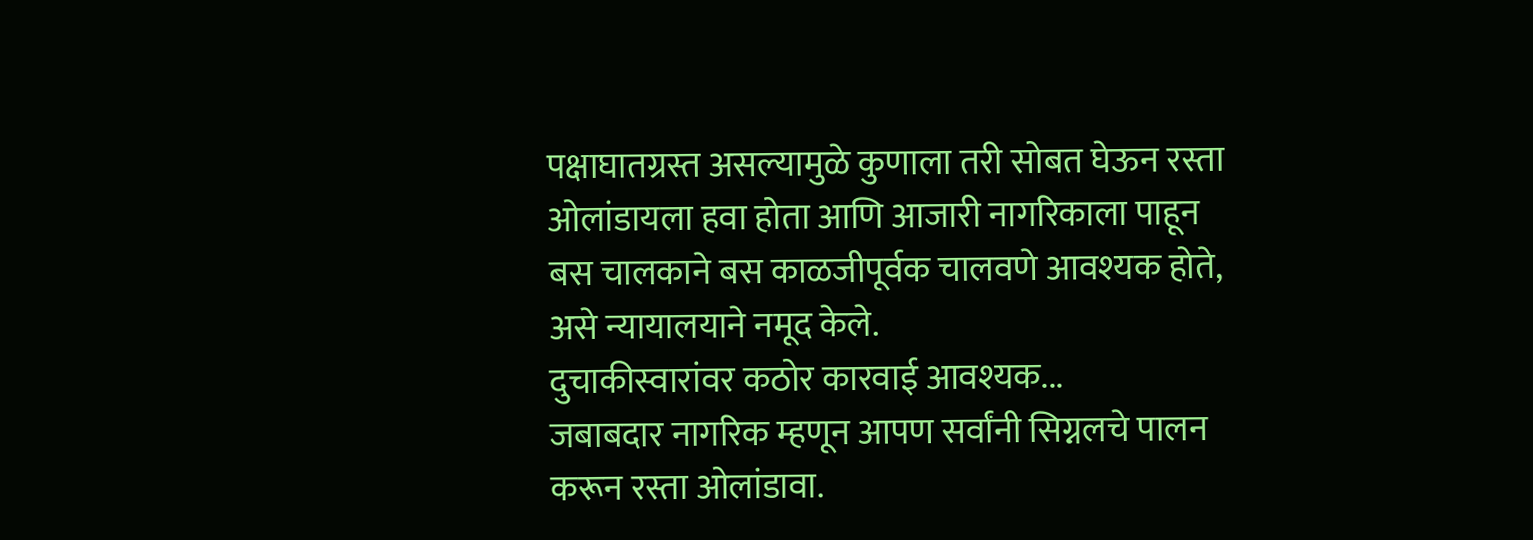पक्षाघातग्रस्त असल्यामुळे कुणाला तरी सोबत घेऊन रस्ता ओलांडायला हवा होता आणि आजारी नागरिकाला पाहून बस चालकाने बस काळजीपूर्वक चालवणे आवश्यक होते, असे न्यायालयाने नमूद केले.
दुचाकीस्वारांवर कठोर कारवाई आवश्यक...
जबाबदार नागरिक म्हणून आपण सर्वांनी सिग्नलचे पालन करून रस्ता ओलांडावा.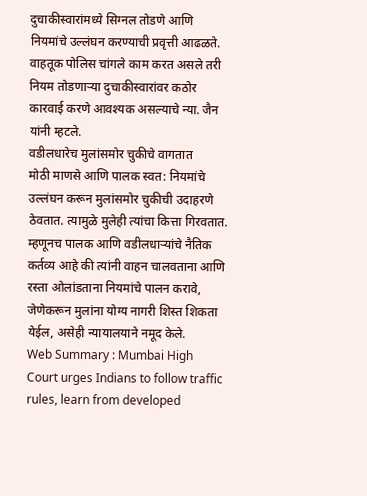दुचाकीस्वारांमध्ये सिग्नल तोडणे आणि नियमांचे उल्लंघन करण्याची प्रवृत्ती आढळते. वाहतूक पोलिस चांगले काम करत असले तरी नियम तोडणाऱ्या दुचाकीस्वारांवर कठोर कारवाई करणे आवश्यक असल्याचे न्या. जैन यांनी म्हटले.
वडीलधारेच मुलांसमोर चुकीचे वागतात
मोठी माणसे आणि पालक स्वत: नियमांचे उल्लंघन करून मुलांसमोर चुकीची उदाहरणे ठेवतात. त्यामुळे मुलेही त्यांचा कित्ता गिरवतात. म्हणूनच पालक आणि वडीलधाऱ्यांचे नैतिक कर्तव्य आहे की त्यांनी वाहन चालवताना आणि रस्ता ओलांडताना नियमांचे पालन करावे, जेणेकरून मुलांना योग्य नागरी शिस्त शिकता येईल, असेही न्यायालयाने नमूद केले.
Web Summary : Mumbai High Court urges Indians to follow traffic rules, learn from developed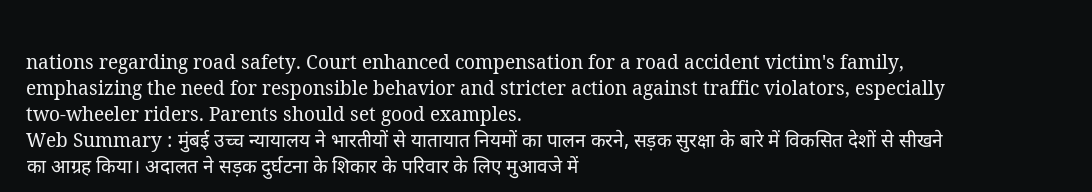nations regarding road safety. Court enhanced compensation for a road accident victim's family, emphasizing the need for responsible behavior and stricter action against traffic violators, especially two-wheeler riders. Parents should set good examples.
Web Summary : मुंबई उच्च न्यायालय ने भारतीयों से यातायात नियमों का पालन करने, सड़क सुरक्षा के बारे में विकसित देशों से सीखने का आग्रह किया। अदालत ने सड़क दुर्घटना के शिकार के परिवार के लिए मुआवजे में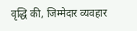वृद्धि की, जिम्मेदार व्यवहार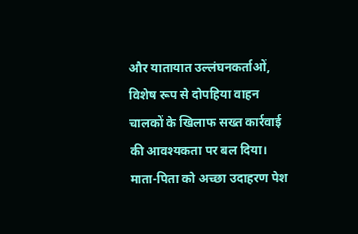और यातायात उल्लंघनकर्ताओं, विशेष रूप से दोपहिया वाहन चालकों के खिलाफ सख्त कार्रवाई की आवश्यकता पर बल दिया। माता-पिता को अच्छा उदाहरण पेश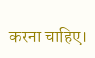करना चाहिए।